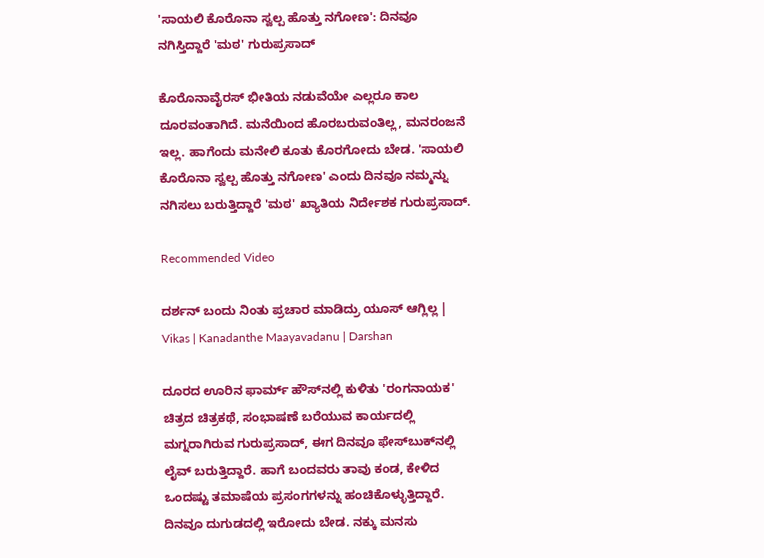'ಸಾಯಲಿ ಕೊರೊನಾ ಸ್ವಲ್ಪ ಹೊತ್ತು ನಗೋಣ': ದಿನವೂ ನಗಿಸ್ತಿದ್ದಾರೆ 'ಮಠ' ಗುರುಪ್ರಸಾದ್

ಕೊರೊನಾವೈರಸ್ ಭೀತಿಯ ನಡುವೆಯೇ ಎಲ್ಲರೂ ಕಾಲ ದೂರವಂತಾಗಿದೆ. ಮನೆಯಿಂದ ಹೊರಬರುವಂತಿಲ್ಲ, ಮನರಂಜನೆ ಇಲ್ಲ. ಹಾಗೆಂದು ಮನೇಲಿ ಕೂತು ಕೊರಗೋದು ಬೇಡ. 'ಸಾಯಲಿ ಕೊರೊನಾ ಸ್ವಲ್ಪ ಹೊತ್ತು ನಗೋಣ' ಎಂದು ದಿನವೂ ನಮ್ಮನ್ನು ನಗಿಸಲು ಬರುತ್ತಿದ್ದಾರೆ 'ಮಠ' ಖ್ಯಾತಿಯ ನಿರ್ದೇಶಕ ಗುರುಪ್ರಸಾದ್.

Recommended Video

ದರ್ಶನ್ ಬಂದು ನಿಂತು ಪ್ರಚಾರ ಮಾಡಿದ್ರು ಯೂಸ್ ಆಗ್ಲಿಲ್ಲ | Vikas | Kanadanthe Maayavadanu | Darshan

ದೂರದ ಊರಿನ ಫಾರ್ಮ್‌ ಹೌಸ್‌ನಲ್ಲಿ ಕುಳಿತು 'ರಂಗನಾಯಕ' ಚಿತ್ರದ ಚಿತ್ರಕಥೆ, ಸಂಭಾಷಣೆ ಬರೆಯುವ ಕಾರ್ಯದಲ್ಲಿ ಮಗ್ನರಾಗಿರುವ ಗುರುಪ್ರಸಾದ್, ಈಗ ದಿನವೂ ಫೇಸ್‌ಬುಕ್‌ನಲ್ಲಿ ಲೈವ್ ಬರುತ್ತಿದ್ದಾರೆ. ಹಾಗೆ ಬಂದವರು ತಾವು ಕಂಡ, ಕೇಳಿದ ಒಂದಷ್ಟು ತಮಾಷೆಯ ಪ್ರಸಂಗಗಳನ್ನು ಹಂಚಿಕೊಳ್ಳುತ್ತಿದ್ದಾರೆ. ದಿನವೂ ದುಗುಡದಲ್ಲಿ ಇರೋದು ಬೇಡ. ನಕ್ಕು ಮನಸು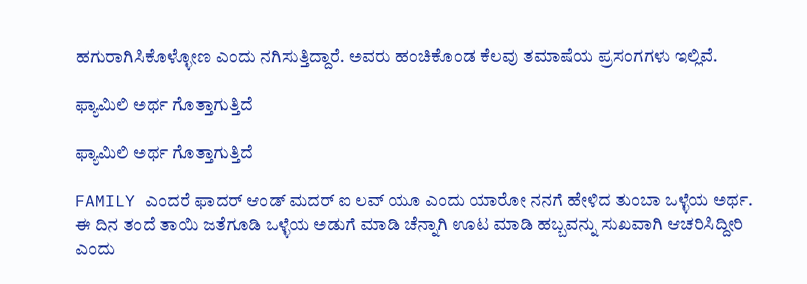ಹಗುರಾಗಿಸಿಕೊಳ್ಳೋಣ ಎಂದು ನಗಿಸುತ್ತಿದ್ದಾರೆ. ಅವರು ಹಂಚಿಕೊಂಡ ಕೆಲವು ತಮಾಷೆಯ ಪ್ರಸಂಗಗಳು ಇಲ್ಲಿವೆ.

ಫ್ಯಾಮಿಲಿ ಅರ್ಥ ಗೊತ್ತಾಗುತ್ತಿದೆ

ಫ್ಯಾಮಿಲಿ ಅರ್ಥ ಗೊತ್ತಾಗುತ್ತಿದೆ

FAMILY ಎಂದರೆ ಫಾದರ್ ಆಂಡ್ ಮದರ್ ಐ ಲವ್ ಯೂ ಎಂದು ಯಾರೋ ನನಗೆ ಹೇಳಿದ ತುಂಬಾ ಒಳ್ಳೆಯ ಅರ್ಥ. ಈ ದಿನ ತಂದೆ ತಾಯಿ ಜತೆಗೂಡಿ ಒಳ್ಳೆಯ ಅಡುಗೆ ಮಾಡಿ ಚೆನ್ನಾಗಿ ಊಟ ಮಾಡಿ ಹಬ್ಬವನ್ನು ಸುಖವಾಗಿ ಆಚರಿಸಿದ್ದೀರಿ ಎಂದು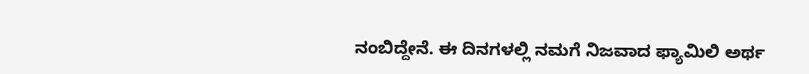ನಂಬಿದ್ದೇನೆ. ಈ ದಿನಗಳಲ್ಲಿ ನಮಗೆ ನಿಜವಾದ ಫ್ಯಾಮಿಲಿ ಅರ್ಥ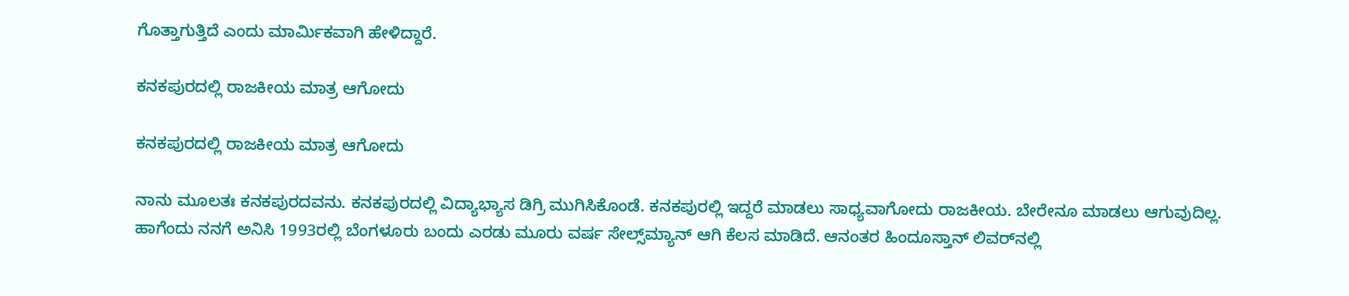ಗೊತ್ತಾಗುತ್ತಿದೆ ಎಂದು ಮಾರ್ಮಿಕವಾಗಿ ಹೇಳಿದ್ದಾರೆ.

ಕನಕಪುರದಲ್ಲಿ ರಾಜಕೀಯ ಮಾತ್ರ ಆಗೋದು

ಕನಕಪುರದಲ್ಲಿ ರಾಜಕೀಯ ಮಾತ್ರ ಆಗೋದು

ನಾನು ಮೂಲತಃ ಕನಕಪುರದವನು. ಕನಕಪುರದಲ್ಲಿ ವಿದ್ಯಾಭ್ಯಾಸ ಡಿಗ್ರಿ ಮುಗಿಸಿಕೊಂಡೆ. ಕನಕಪುರಲ್ಲಿ ಇದ್ದರೆ ಮಾಡಲು ಸಾಧ್ಯವಾಗೋದು ರಾಜಕೀಯ. ಬೇರೇನೂ ಮಾಡಲು ಆಗುವುದಿಲ್ಲ. ಹಾಗೆಂದು ನನಗೆ ಅನಿಸಿ 1993ರಲ್ಲಿ ಬೆಂಗಳೂರು ಬಂದು ಎರಡು ಮೂರು ವರ್ಷ ಸೇಲ್ಸ್‌ಮ್ಯಾನ್ ಆಗಿ ಕೆಲಸ ಮಾಡಿದೆ. ಆನಂತರ ಹಿಂದೂಸ್ತಾನ್ ಲಿವರ್‌ನಲ್ಲಿ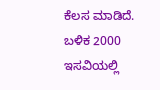ಕೆಲಸ ಮಾಡಿದೆ. ಬಳಿಕ 2000 ಇಸವಿಯಲ್ಲಿ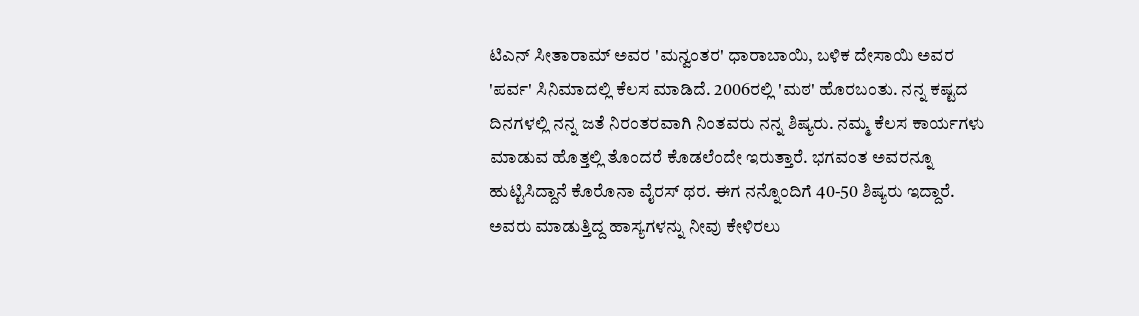ಟಿಎನ್ ಸೀತಾರಾಮ್ ಅವರ 'ಮನ್ವಂತರ' ಧಾರಾಬಾಯಿ, ಬಳಿಕ ದೇಸಾಯಿ ಅವರ 'ಪರ್ವ' ಸಿನಿಮಾದಲ್ಲಿ ಕೆಲಸ ಮಾಡಿದೆ. 2006ರಲ್ಲಿ 'ಮಠ' ಹೊರಬಂತು. ನನ್ನ ಕಷ್ಟದ ದಿನಗಳಲ್ಲಿ ನನ್ನ ಜತೆ ನಿರಂತರವಾಗಿ ನಿಂತವರು ನನ್ನ ಶಿಷ್ಯರು. ನಮ್ಮ ಕೆಲಸ ಕಾರ್ಯಗಳು ಮಾಡುವ ಹೊತ್ತಲ್ಲಿ ತೊಂದರೆ ಕೊಡಲೆಂದೇ ಇರುತ್ತಾರೆ. ಭಗವಂತ ಅವರನ್ನೂ ಹುಟ್ಟಿಸಿದ್ದಾನೆ ಕೊರೊನಾ ವೈರಸ್ ಥರ. ಈಗ ನನ್ನೊಂದಿಗೆ 40-50 ಶಿಷ್ಯರು ಇದ್ದಾರೆ. ಅವರು ಮಾಡುತ್ತಿದ್ದ ಹಾಸ್ಯಗಳನ್ನು ನೀವು ಕೇಳಿರಲು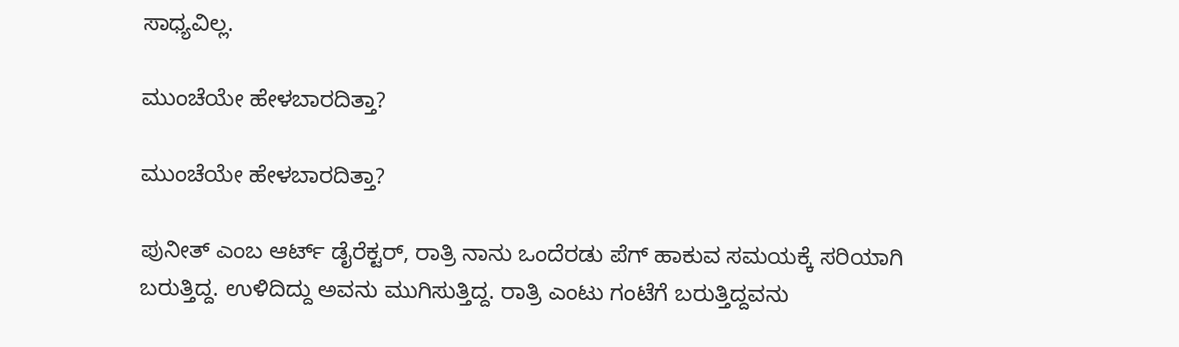ಸಾಧ್ಯವಿಲ್ಲ.

ಮುಂಚೆಯೇ ಹೇಳಬಾರದಿತ್ತಾ?

ಮುಂಚೆಯೇ ಹೇಳಬಾರದಿತ್ತಾ?

ಪುನೀತ್ ಎಂಬ ಆರ್ಟ್ ಡೈರೆಕ್ಟರ್, ರಾತ್ರಿ ನಾನು ಒಂದೆರಡು ಪೆಗ್ ಹಾಕುವ ಸಮಯಕ್ಕೆ ಸರಿಯಾಗಿ ಬರುತ್ತಿದ್ದ. ಉಳಿದಿದ್ದು ಅವನು ಮುಗಿಸುತ್ತಿದ್ದ. ರಾತ್ರಿ ಎಂಟು ಗಂಟೆಗೆ ಬರುತ್ತಿದ್ದವನು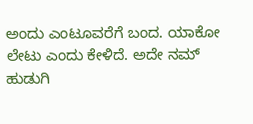ಅಂದು ಎಂಟೂವರೆಗೆ ಬಂದ. ಯಾಕೋ ಲೇಟು ಎಂದು ಕೇಳಿದೆ. ಅದೇ ನಮ್ ಹುಡುಗಿ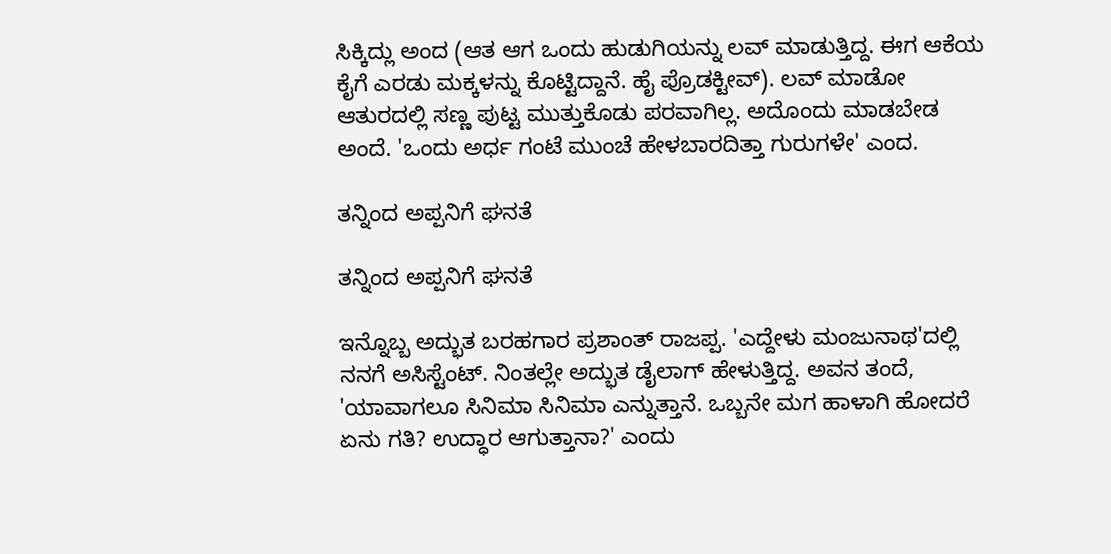ಸಿಕ್ಕಿದ್ಲು ಅಂದ (ಆತ ಆಗ ಒಂದು ಹುಡುಗಿಯನ್ನು ಲವ್ ಮಾಡುತ್ತಿದ್ದ. ಈಗ ಆಕೆಯ ಕೈಗೆ ಎರಡು ಮಕ್ಕಳನ್ನು ಕೊಟ್ಟಿದ್ದಾನೆ. ಹೈ ಪ್ರೊಡಕ್ಟೀವ್). ಲವ್ ಮಾಡೋ ಆತುರದಲ್ಲಿ ಸಣ್ಣ ಪುಟ್ಟ ಮುತ್ತುಕೊಡು ಪರವಾಗಿಲ್ಲ. ಅದೊಂದು ಮಾಡಬೇಡ ಅಂದೆ. 'ಒಂದು ಅರ್ಧ ಗಂಟೆ ಮುಂಚೆ ಹೇಳಬಾರದಿತ್ತಾ ಗುರುಗಳೇ' ಎಂದ.

ತನ್ನಿಂದ ಅಪ್ಪನಿಗೆ ಘನತೆ

ತನ್ನಿಂದ ಅಪ್ಪನಿಗೆ ಘನತೆ

ಇನ್ನೊಬ್ಬ ಅದ್ಭುತ ಬರಹಗಾರ ಪ್ರಶಾಂತ್ ರಾಜಪ್ಪ. 'ಎದ್ದೇಳು ಮಂಜುನಾಥ'ದಲ್ಲಿ ನನಗೆ ಅಸಿಸ್ಟೆಂಟ್. ನಿಂತಲ್ಲೇ ಅದ್ಭುತ ಡೈಲಾಗ್ ಹೇಳುತ್ತಿದ್ದ. ಅವನ ತಂದೆ, 'ಯಾವಾಗಲೂ ಸಿನಿಮಾ ಸಿನಿಮಾ ಎನ್ನುತ್ತಾನೆ. ಒಬ್ಬನೇ ಮಗ ಹಾಳಾಗಿ ಹೋದರೆ ಏನು ಗತಿ? ಉದ್ಧಾರ ಆಗುತ್ತಾನಾ?' ಎಂದು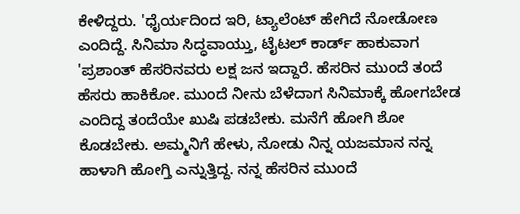ಕೇಳಿದ್ದರು. 'ಧೈರ್ಯದಿಂದ ಇರಿ, ಟ್ಯಾಲೆಂಟ್ ಹೇಗಿದೆ ನೋಡೋಣ ಎಂದಿದ್ದೆ. ಸಿನಿಮಾ ಸಿದ್ಧವಾಯ್ತು, ಟೈಟಲ್ ಕಾರ್ಡ್ ಹಾಕುವಾಗ 'ಪ್ರಶಾಂತ್ ಹೆಸರಿನವರು ಲಕ್ಷ ಜನ ಇದ್ದಾರೆ. ಹೆಸರಿನ ಮುಂದೆ ತಂದೆ ಹೆಸರು ಹಾಕಿಕೋ. ಮುಂದೆ ನೀನು ಬೆಳೆದಾಗ ಸಿನಿಮಾಕ್ಕೆ ಹೋಗಬೇಡ ಎಂದಿದ್ದ ತಂದೆಯೇ ಖುಷಿ ಪಡಬೇಕು. ಮನೆಗೆ ಹೋಗಿ ಶೋ ಕೊಡಬೇಕು. ಅಮ್ಮನಿಗೆ ಹೇಳು, ನೋಡು ನಿನ್ನ ಯಜಮಾನ ನನ್ನ ಹಾಳಾಗಿ ಹೋಗ್ತಿ ಎನ್ನುತ್ತಿದ್ದ. ನನ್ನ ಹೆಸರಿನ ಮುಂದೆ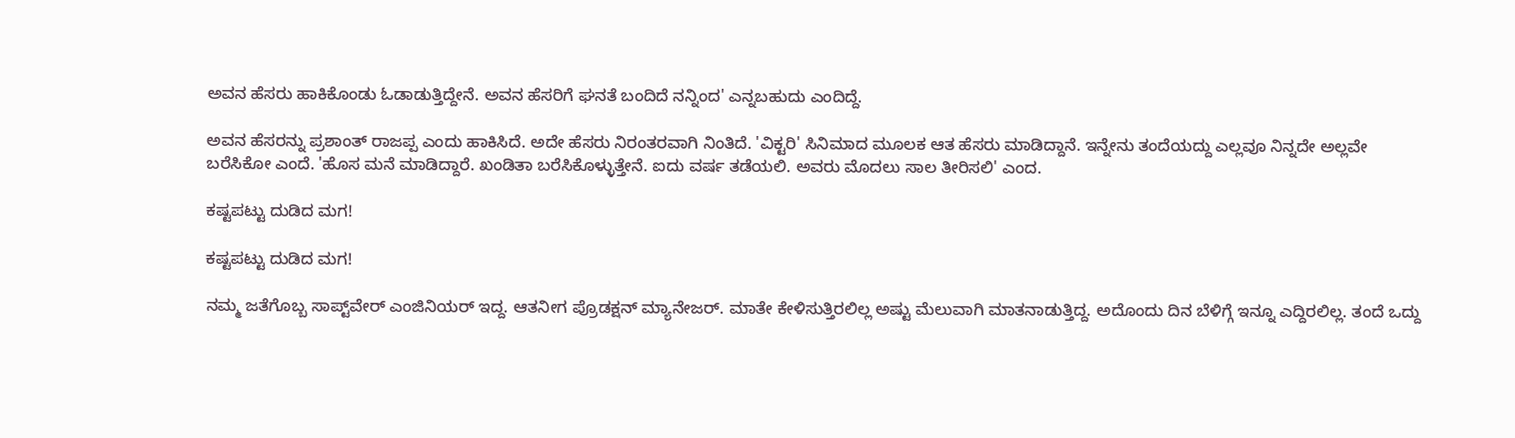ಅವನ ಹೆಸರು ಹಾಕಿಕೊಂಡು ಓಡಾಡುತ್ತಿದ್ದೇನೆ. ಅವನ ಹೆಸರಿಗೆ ಘನತೆ ಬಂದಿದೆ ನನ್ನಿಂದ' ಎನ್ನಬಹುದು ಎಂದಿದ್ದೆ.

ಅವನ ಹೆಸರನ್ನು ಪ್ರಶಾಂತ್ ರಾಜಪ್ಪ ಎಂದು ಹಾಕಿಸಿದೆ. ಅದೇ ಹೆಸರು ನಿರಂತರವಾಗಿ ನಿಂತಿದೆ. 'ವಿಕ್ಟರಿ' ಸಿನಿಮಾದ ಮೂಲಕ ಆತ ಹೆಸರು ಮಾಡಿದ್ದಾನೆ. ಇನ್ನೇನು ತಂದೆಯದ್ದು ಎಲ್ಲವೂ ನಿನ್ನದೇ ಅಲ್ಲವೇ ಬರೆಸಿಕೋ ಎಂದೆ. 'ಹೊಸ ಮನೆ ಮಾಡಿದ್ದಾರೆ. ಖಂಡಿತಾ ಬರೆಸಿಕೊಳ್ಳುತ್ತೇನೆ. ಐದು ವರ್ಷ ತಡೆಯಲಿ. ಅವರು ಮೊದಲು ಸಾಲ ತೀರಿಸಲಿ' ಎಂದ.

ಕಷ್ಟಪಟ್ಟು ದುಡಿದ ಮಗ!

ಕಷ್ಟಪಟ್ಟು ದುಡಿದ ಮಗ!

ನಮ್ಮ ಜತೆಗೊಬ್ಬ ಸಾಪ್ಟ್‌ವೇರ್ ಎಂಜಿನಿಯರ್ ಇದ್ದ. ಆತನೀಗ ಪ್ರೊಡಕ್ಷನ್ ಮ್ಯಾನೇಜರ್. ಮಾತೇ ಕೇಳಿಸುತ್ತಿರಲಿಲ್ಲ ಅಷ್ಟು ಮೆಲುವಾಗಿ ಮಾತನಾಡುತ್ತಿದ್ದ. ಅದೊಂದು ದಿನ ಬೆಳಿಗ್ಗೆ ಇನ್ನೂ ಎದ್ದಿರಲಿಲ್ಲ. ತಂದೆ ಒದ್ದು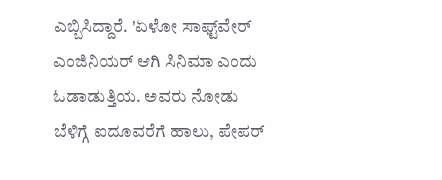ಎಬ್ಬಿಸಿದ್ದಾರೆ. 'ಏಳೋ ಸಾಫ್ಟ್‌ವೇರ್ ಎಂಜಿನಿಯರ್ ಆಗಿ ಸಿನಿಮಾ ಎಂದು ಓಡಾಡುತ್ತಿಯ. ಅವರು ನೋಡು ಬೆಳಿಗ್ಗೆ ಐದೂವರೆಗೆ ಹಾಲು, ಪೇಪರ್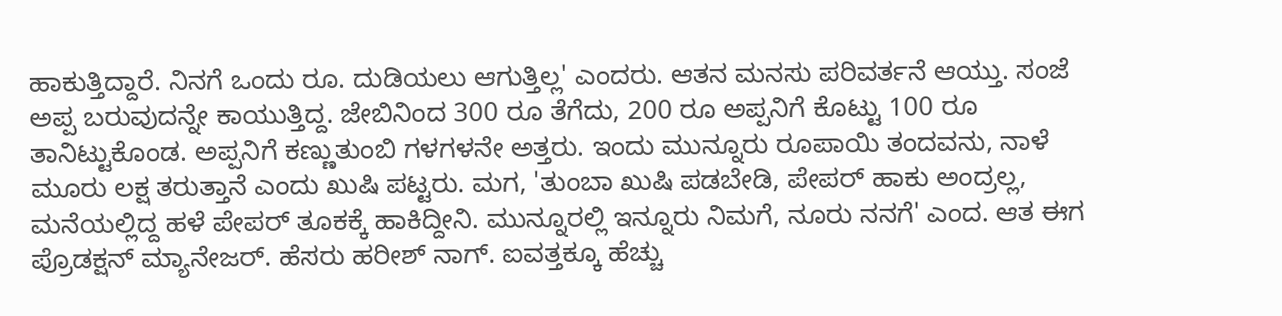ಹಾಕುತ್ತಿದ್ದಾರೆ. ನಿನಗೆ ಒಂದು ರೂ. ದುಡಿಯಲು ಆಗುತ್ತಿಲ್ಲ' ಎಂದರು. ಆತನ ಮನಸು ಪರಿವರ್ತನೆ ಆಯ್ತು. ಸಂಜೆ ಅಪ್ಪ ಬರುವುದನ್ನೇ ಕಾಯುತ್ತಿದ್ದ. ಜೇಬಿನಿಂದ 300 ರೂ ತೆಗೆದು, 200 ರೂ ಅಪ್ಪನಿಗೆ ಕೊಟ್ಟು 100 ರೂ ತಾನಿಟ್ಟುಕೊಂಡ. ಅಪ್ಪನಿಗೆ ಕಣ್ಣುತುಂಬಿ ಗಳಗಳನೇ ಅತ್ತರು. ಇಂದು ಮುನ್ನೂರು ರೂಪಾಯಿ ತಂದವನು, ನಾಳೆ ಮೂರು ಲಕ್ಷ ತರುತ್ತಾನೆ ಎಂದು ಖುಷಿ ಪಟ್ಟರು. ಮಗ, 'ತುಂಬಾ ಖುಷಿ ಪಡಬೇಡಿ, ಪೇಪರ್ ಹಾಕು ಅಂದ್ರಲ್ಲ, ಮನೆಯಲ್ಲಿದ್ದ ಹಳೆ ಪೇಪರ್ ತೂಕಕ್ಕೆ ಹಾಕಿದ್ದೀನಿ. ಮುನ್ನೂರಲ್ಲಿ ಇನ್ನೂರು ನಿಮಗೆ, ನೂರು ನನಗೆ' ಎಂದ. ಆತ ಈಗ ಪ್ರೊಡಕ್ಷನ್ ಮ್ಯಾನೇಜರ್. ಹೆಸರು ಹರೀಶ್ ನಾಗ್. ಐವತ್ತಕ್ಕೂ ಹೆಚ್ಚು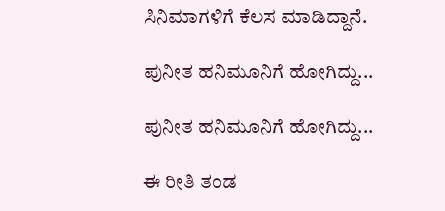ಸಿನಿಮಾಗಳಿಗೆ ಕೆಲಸ ಮಾಡಿದ್ದಾನೆ.

ಪುನೀತ ಹನಿಮೂನಿಗೆ ಹೋಗಿದ್ದು...

ಪುನೀತ ಹನಿಮೂನಿಗೆ ಹೋಗಿದ್ದು...

ಈ ರೀತಿ ತಂಡ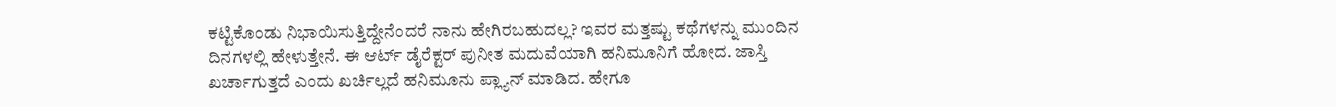ಕಟ್ಟಿಕೊಂಡು ನಿಭಾಯಿಸುತ್ತಿದ್ದೇನೆಂದರೆ ನಾನು ಹೇಗಿರಬಹುದಲ್ಲ? ಇವರ ಮತ್ತಷ್ಟು ಕಥೆಗಳನ್ನು ಮುಂದಿನ ದಿನಗಳಲ್ಲಿ ಹೇಳುತ್ತೇನೆ. ಈ ಆರ್ಟ್‌ ಡೈರೆಕ್ಟರ್ ಪುನೀತ ಮದುವೆಯಾಗಿ ಹನಿಮೂನಿಗೆ ಹೋದ. ಜಾಸ್ತಿ ಖರ್ಚಾಗುತ್ತದೆ ಎಂದು ಖರ್ಚಿಲ್ಲದೆ ಹನಿಮೂನು ಪ್ಲ್ಯಾನ್ ಮಾಡಿದ. ಹೇಗೂ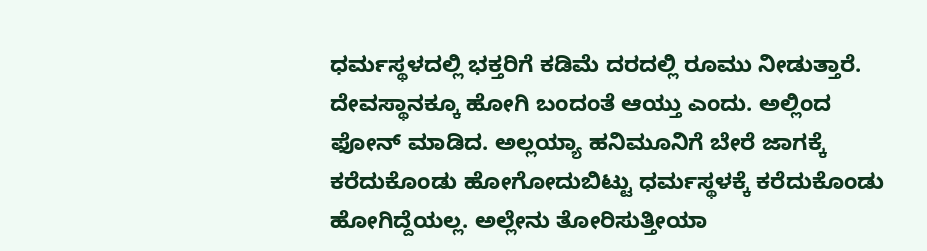ಧರ್ಮಸ್ಥಳದಲ್ಲಿ ಭಕ್ತರಿಗೆ ಕಡಿಮೆ ದರದಲ್ಲಿ ರೂಮು ನೀಡುತ್ತಾರೆ. ದೇವಸ್ಥಾನಕ್ಕೂ ಹೋಗಿ ಬಂದಂತೆ ಆಯ್ತು ಎಂದು. ಅಲ್ಲಿಂದ ಫೋನ್ ಮಾಡಿದ. ಅಲ್ಲಯ್ಯಾ ಹನಿಮೂನಿಗೆ ಬೇರೆ ಜಾಗಕ್ಕೆ ಕರೆದುಕೊಂಡು ಹೋಗೋದುಬಿಟ್ಟು ಧರ್ಮಸ್ಥಳಕ್ಕೆ ಕರೆದುಕೊಂಡು ಹೋಗಿದ್ದೆಯಲ್ಲ. ಅಲ್ಲೇನು ತೋರಿಸುತ್ತೀಯಾ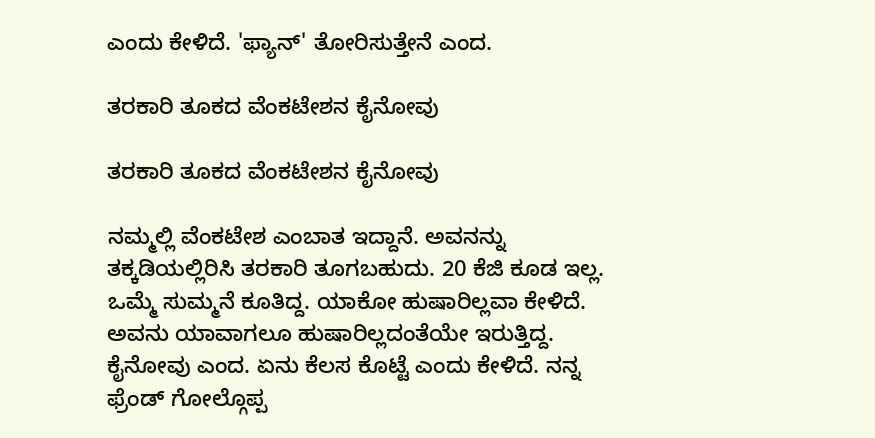ಎಂದು ಕೇಳಿದೆ. 'ಫ್ಯಾನ್' ತೋರಿಸುತ್ತೇನೆ ಎಂದ.

ತರಕಾರಿ ತೂಕದ ವೆಂಕಟೇಶನ ಕೈನೋವು

ತರಕಾರಿ ತೂಕದ ವೆಂಕಟೇಶನ ಕೈನೋವು

ನಮ್ಮಲ್ಲಿ ವೆಂಕಟೇಶ ಎಂಬಾತ ಇದ್ದಾನೆ. ಅವನನ್ನು ತಕ್ಕಡಿಯಲ್ಲಿರಿಸಿ ತರಕಾರಿ ತೂಗಬಹುದು. 20 ಕೆಜಿ ಕೂಡ ಇಲ್ಲ. ಒಮ್ಮೆ ಸುಮ್ಮನೆ ಕೂತಿದ್ದ. ಯಾಕೋ ಹುಷಾರಿಲ್ಲವಾ ಕೇಳಿದೆ. ಅವನು ಯಾವಾಗಲೂ ಹುಷಾರಿಲ್ಲದಂತೆಯೇ ಇರುತ್ತಿದ್ದ. ಕೈನೋವು ಎಂದ. ಏನು ಕೆಲಸ ಕೊಟ್ಟೆ ಎಂದು ಕೇಳಿದೆ. ನನ್ನ ಫ್ರೆಂಡ್ ಗೋಲ್ಗೊಪ್ಪ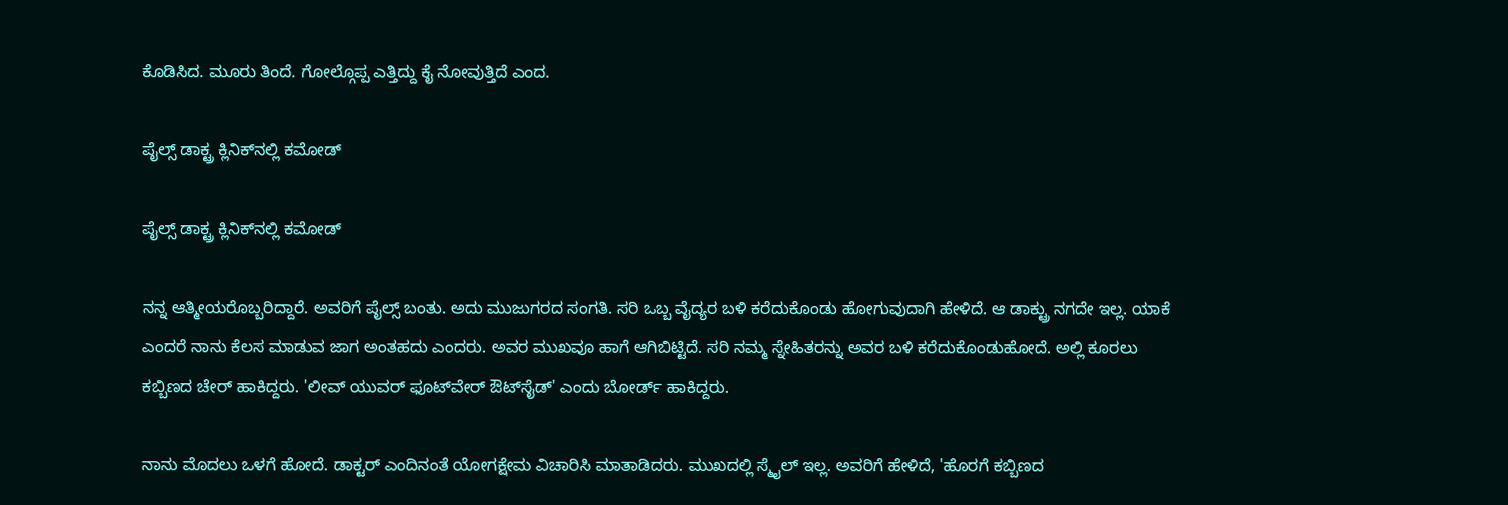ಕೊಡಿಸಿದ. ಮೂರು ತಿಂದೆ. ಗೋಲ್ಗೊಪ್ಪ ಎತ್ತಿದ್ದು ಕೈ ನೋವುತ್ತಿದೆ ಎಂದ.

ಪೈಲ್ಸ್ ಡಾಕ್ಟ್ರ ಕ್ಲಿನಿಕ್‌ನಲ್ಲಿ ಕಮೋಡ್

ಪೈಲ್ಸ್ ಡಾಕ್ಟ್ರ ಕ್ಲಿನಿಕ್‌ನಲ್ಲಿ ಕಮೋಡ್

ನನ್ನ ಆತ್ಮೀಯರೊಬ್ಬರಿದ್ದಾರೆ. ಅವರಿಗೆ ಪೈಲ್ಸ್ ಬಂತು. ಅದು ಮುಜುಗರದ ಸಂಗತಿ. ಸರಿ ಒಬ್ಬ ವೈದ್ಯರ ಬಳಿ ಕರೆದುಕೊಂಡು ಹೋಗುವುದಾಗಿ ಹೇಳಿದೆ. ಆ ಡಾಕ್ಟ್ರು ನಗದೇ ಇಲ್ಲ. ಯಾಕೆ ಎಂದರೆ ನಾನು ಕೆಲಸ ಮಾಡುವ ಜಾಗ ಅಂತಹದು ಎಂದರು. ಅವರ ಮುಖವೂ ಹಾಗೆ ಆಗಿಬಿಟ್ಟಿದೆ. ಸರಿ ನಮ್ಮ ಸ್ನೇಹಿತರನ್ನು ಅವರ ಬಳಿ ಕರೆದುಕೊಂಡುಹೋದೆ. ಅಲ್ಲಿ ಕೂರಲು ಕಬ್ಬಿಣದ ಚೇರ್ ಹಾಕಿದ್ದರು. 'ಲೀವ್ ಯುವರ್ ಫೂಟ್‌ವೇರ್ ಔಟ್‌ಸೈಡ್' ಎಂದು ಬೋರ್ಡ್ ಹಾಕಿದ್ದರು.

ನಾನು ಮೊದಲು ಒಳಗೆ ಹೋದೆ. ಡಾಕ್ಟರ್ ಎಂದಿನಂತೆ ಯೋಗಕ್ಷೇಮ ವಿಚಾರಿಸಿ ಮಾತಾಡಿದರು. ಮುಖದಲ್ಲಿ ಸ್ಮೈಲ್ ಇಲ್ಲ. ಅವರಿಗೆ ಹೇಳಿದೆ, 'ಹೊರಗೆ ಕಬ್ಬಿಣದ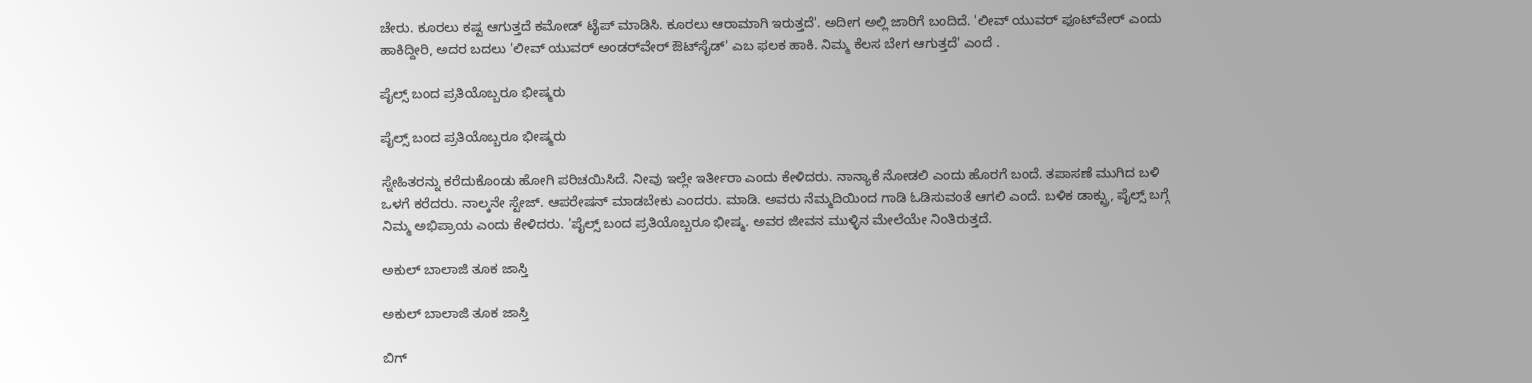ಚೇರು. ಕೂರಲು ಕಷ್ಟ ಆಗುತ್ತದೆ ಕಮೋಡ್ ಟೈಪ್ ಮಾಡಿಸಿ. ಕೂರಲು ಆರಾಮಾಗಿ ಇರುತ್ತದೆ'. ಅದೀಗ ಅಲ್ಲಿ ಜಾರಿಗೆ ಬಂದಿದೆ. 'ಲೀವ್ ಯುವರ್ ಫೂಟ್‌ವೇರ್ ಎಂದು ಹಾಕಿದ್ದೀರಿ, ಅದರ ಬದಲು 'ಲೀವ್ ಯುವರ್ ಅಂಡರ್‌ವೇರ್ ಔಟ್‌ಸೈಡ್' ಎಬ ಫಲಕ ಹಾಕಿ. ನಿಮ್ಮ ಕೆಲಸ ಬೇಗ ಆಗುತ್ತದೆ' ಎಂದೆ .

ಪೈಲ್ಸ್ ಬಂದ ಪ್ರತಿಯೊಬ್ಬರೂ ಭೀಷ್ಮರು

ಪೈಲ್ಸ್ ಬಂದ ಪ್ರತಿಯೊಬ್ಬರೂ ಭೀಷ್ಮರು

ಸ್ನೇಹಿತರನ್ನು ಕರೆದುಕೊಂಡು ಹೋಗಿ ಪರಿಚಯಿಸಿದೆ. ನೀವು ಇಲ್ಲೇ ಇರ್ತೀರಾ ಎಂದು ಕೇಳಿದರು. ನಾನ್ಯಾಕೆ ನೋಡಲಿ ಎಂದು ಹೊರಗೆ ಬಂದೆ. ತಪಾಸಣೆ ಮುಗಿದ ಬಳಿ ಒಳಗೆ ಕರೆದರು. ನಾಲ್ಕನೇ ಸ್ಟೇಜ್. ಆಪರೇಷನ್ ಮಾಡಬೇಕು ಎಂದರು. ಮಾಡಿ. ಅವರು ನೆಮ್ಮದಿಯಿಂದ ಗಾಡಿ ಓಡಿಸುವಂತೆ ಆಗಲಿ ಎಂದೆ. ಬಳಿಕ ಡಾಕ್ಟ್ರು, ಪೈಲ್ಸ್ ಬಗ್ಗೆ ನಿಮ್ಮ ಅಭಿಪ್ರಾಯ ಎಂದು ಕೇಳಿದರು. 'ಪೈಲ್ಸ್ ಬಂದ ಪ್ರತಿಯೊಬ್ಬರೂ ಭೀಷ್ಮ. ಅವರ ಜೀವನ ಮುಳ್ಳಿನ ಮೇಲೆಯೇ ನಿಂತಿರುತ್ತದೆ.

ಅಕುಲ್ ಬಾಲಾಜಿ ತೂಕ ಜಾಸ್ತಿ

ಅಕುಲ್ ಬಾಲಾಜಿ ತೂಕ ಜಾಸ್ತಿ

ಬಿಗ್‌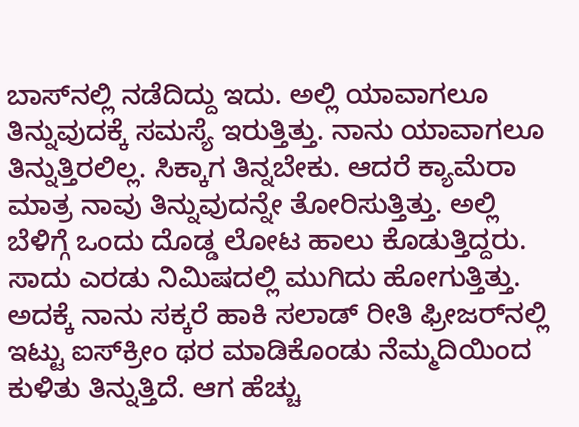ಬಾಸ್‌ನಲ್ಲಿ ನಡೆದಿದ್ದು ಇದು. ಅಲ್ಲಿ ಯಾವಾಗಲೂ ತಿನ್ನುವುದಕ್ಕೆ ಸಮಸ್ಯೆ ಇರುತ್ತಿತ್ತು. ನಾನು ಯಾವಾಗಲೂ ತಿನ್ನುತ್ತಿರಲಿಲ್ಲ. ಸಿಕ್ಕಾಗ ತಿನ್ನಬೇಕು. ಆದರೆ ಕ್ಯಾಮೆರಾ ಮಾತ್ರ ನಾವು ತಿನ್ನುವುದನ್ನೇ ತೋರಿಸುತ್ತಿತ್ತು. ಅಲ್ಲಿ ಬೆಳಿಗ್ಗೆ ಒಂದು ದೊಡ್ಡ ಲೋಟ ಹಾಲು ಕೊಡುತ್ತಿದ್ದರು. ಸಾದು ಎರಡು ನಿಮಿಷದಲ್ಲಿ ಮುಗಿದು ಹೋಗುತ್ತಿತ್ತು. ಅದಕ್ಕೆ ನಾನು ಸಕ್ಕರೆ ಹಾಕಿ ಸಲಾಡ್ ರೀತಿ ಫ್ರೀಜರ್‌ನಲ್ಲಿ ಇಟ್ಟು ಐಸ್‌ಕ್ರೀಂ ಥರ ಮಾಡಿಕೊಂಡು ನೆಮ್ಮದಿಯಿಂದ ಕುಳಿತು ತಿನ್ನುತ್ತಿದೆ. ಆಗ ಹೆಚ್ಚು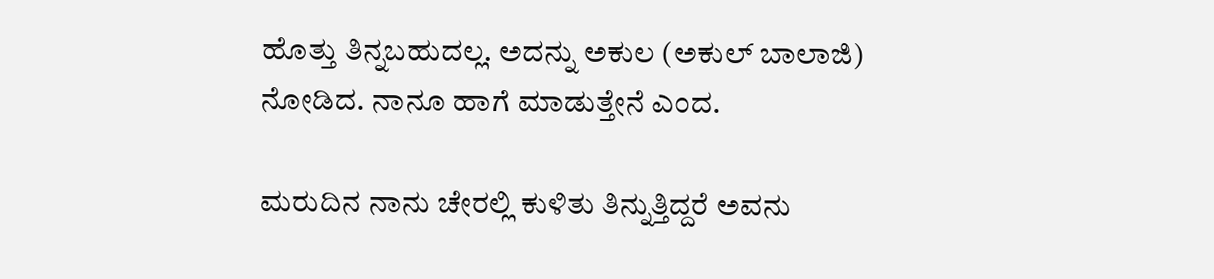ಹೊತ್ತು ತಿನ್ನಬಹುದಲ್ಲ. ಅದನ್ನು ಅಕುಲ (ಅಕುಲ್ ಬಾಲಾಜಿ) ನೋಡಿದ. ನಾನೂ ಹಾಗೆ ಮಾಡುತ್ತೇನೆ ಎಂದ.

ಮರುದಿನ ನಾನು ಚೇರಲ್ಲಿ ಕುಳಿತು ತಿನ್ನುತ್ತಿದ್ದರೆ ಅವನು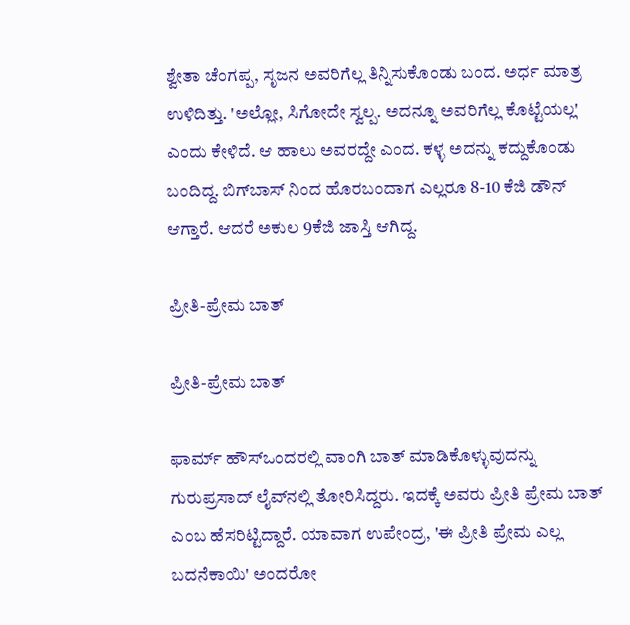ಶ್ವೇತಾ ಚೆಂಗಪ್ಪ, ಸೃಜನ ಅವರಿಗೆಲ್ಲ ತಿನ್ನಿಸುಕೊಂಡು ಬಂದ. ಅರ್ಧ ಮಾತ್ರ ಉಳಿದಿತ್ತು. 'ಅಲ್ಲೋ, ಸಿಗೋದೇ ಸ್ವಲ್ಪ. ಅದನ್ನೂ ಅವರಿಗೆಲ್ಲ ಕೊಟ್ಟೆಯಲ್ಲ' ಎಂದು ಕೇಳಿದೆ. ಆ ಹಾಲು ಅವರದ್ದೇ ಎಂದ. ಕಳ್ಳ ಅದನ್ನು ಕದ್ದುಕೊಂಡು ಬಂದಿದ್ದ. ಬಿಗ್‌ಬಾಸ್ ನಿಂದ ಹೊರಬಂದಾಗ ಎಲ್ಲರೂ 8-10 ಕೆಜಿ ಡೌನ್ ಆಗ್ತಾರೆ. ಆದರೆ ಅಕುಲ 9ಕೆಜಿ ಜಾಸ್ತಿ ಆಗಿದ್ದ.

ಪ್ರೀತಿ-ಪ್ರೇಮ ಬಾತ್

ಪ್ರೀತಿ-ಪ್ರೇಮ ಬಾತ್

ಫಾರ್ಮ್ ಹೌಸ್‌ಒಂದರಲ್ಲಿ ವಾಂಗಿ ಬಾತ್ ಮಾಡಿಕೊಳ್ಳುವುದನ್ನು ಗುರುಪ್ರಸಾದ್ ಲೈವ್‌ನಲ್ಲಿ ತೋರಿಸಿದ್ದರು. ಇದಕ್ಕೆ ಅವರು ಪ್ರೀತಿ ಪ್ರೇಮ ಬಾತ್ ಎಂಬ ಹೆಸರಿಟ್ಟಿದ್ದಾರೆ. ಯಾವಾಗ ಉಪೇಂದ್ರ, 'ಈ ಪ್ರೀತಿ ಪ್ರೇಮ ಎಲ್ಲ ಬದನೆಕಾಯಿ' ಅಂದರೋ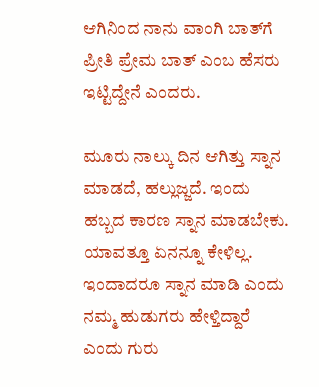ಆಗಿನಿಂದ ನಾನು ವಾಂಗಿ ಬಾತ್‌ಗೆ ಪ್ರೀತಿ ಪ್ರೇಮ ಬಾತ್ ಎಂಬ ಹೆಸರು ಇಟ್ಟಿದ್ದೇನೆ ಎಂದರು.

ಮೂರು ನಾಲ್ಕು ದಿನ ಆಗಿತ್ತು ಸ್ನಾನ ಮಾಡದೆ, ಹಲ್ಲುಜ್ಜದೆ. ಇಂದು ಹಬ್ಬದ ಕಾರಣ ಸ್ನಾನ ಮಾಡಬೇಕು. ಯಾವತ್ತೂ ಏನನ್ನೂ ಕೇಳಿಲ್ಲ. ಇಂದಾದರೂ ಸ್ನಾನ ಮಾಡಿ ಎಂದು ನಮ್ಮ ಹುಡುಗರು ಹೇಳ್ತಿದ್ದಾರೆ ಎಂದು ಗುರು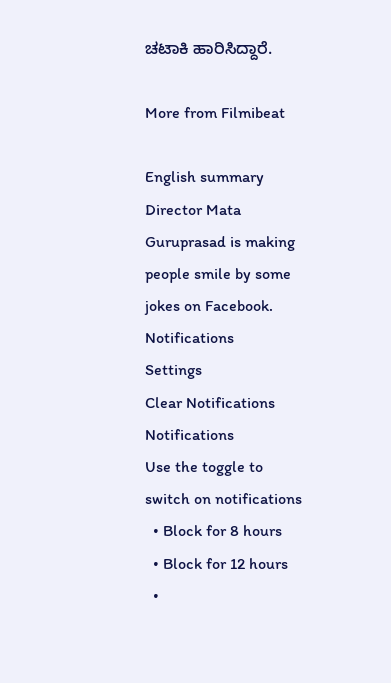ಚಟಾಕಿ ಹಾರಿಸಿದ್ದಾರೆ.

More from Filmibeat

English summary
Director Mata Guruprasad is making people smile by some jokes on Facebook.
Notifications
Settings
Clear Notifications
Notifications
Use the toggle to switch on notifications
  • Block for 8 hours
  • Block for 12 hours
  •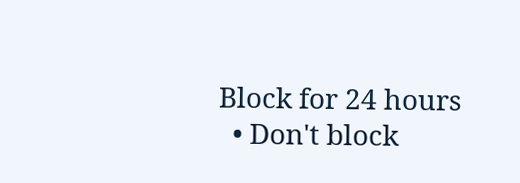Block for 24 hours
  • Don't block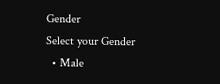Gender
Select your Gender
  • Male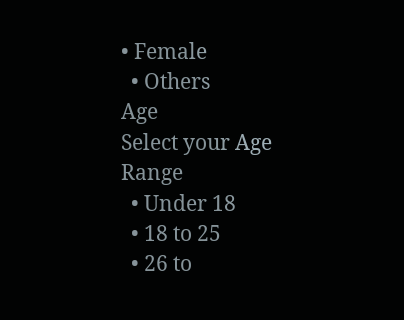• Female
  • Others
Age
Select your Age Range
  • Under 18
  • 18 to 25
  • 26 to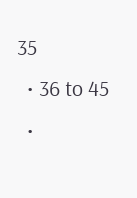35
  • 36 to 45
  •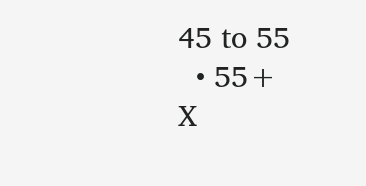45 to 55
  • 55+
X